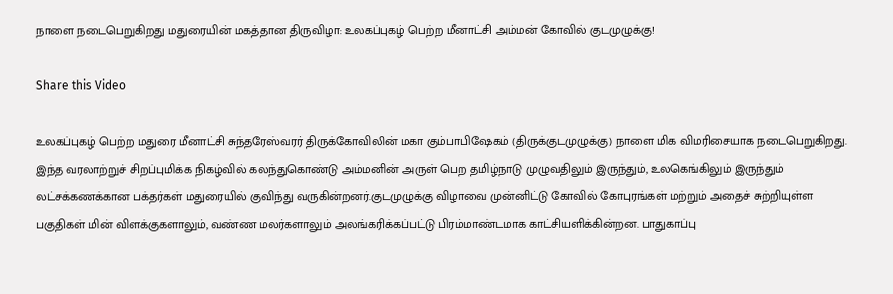நாளை நடைபெறுகிறது மதுரையின் மகத்தான திருவிழா: உலகப்புகழ் பெற்ற மீனாட்சி அம்மன் கோவில் குடமுழுக்கு!

Share this Video

உலகப்புகழ் பெற்ற மதுரை மீனாட்சி சுந்தரேஸ்வரர் திருக்கோவிலின் மகா கும்பாபிஷேகம் (திருக்குடமுழுக்கு) நாளை மிக விமரிசையாக நடைபெறுகிறது. இந்த வரலாற்றுச் சிறப்புமிக்க நிகழ்வில் கலந்துகொண்டு அம்மனின் அருள் பெற தமிழ்நாடு முழுவதிலும் இருந்தும், உலகெங்கிலும் இருந்தும் லட்சக்கணக்கான பக்தர்கள் மதுரையில் குவிந்து வருகின்றனர்.குடமுழுக்கு விழாவை முன்னிட்டு கோவில் கோபுரங்கள் மற்றும் அதைச் சுற்றியுள்ள பகுதிகள் மின் விளக்குகளாலும், வண்ண மலர்களாலும் அலங்கரிக்கப்பட்டு பிரம்மாண்டமாக காட்சியளிக்கின்றன. பாதுகாப்பு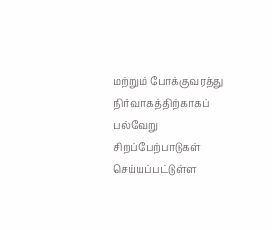மற்றும் போக்குவரத்து நிர்வாகத்திற்காகப் பல்வேறு சிறப்பேற்பாடுகள் செய்யப்பட்டுள்ள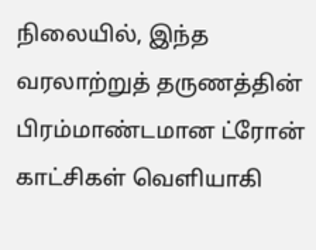நிலையில், இந்த வரலாற்றுத் தருணத்தின் பிரம்மாண்டமான ட்ரோன் காட்சிகள் வெளியாகி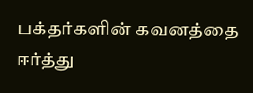பக்தர்களின் கவனத்தை ஈர்த்து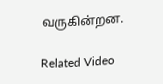வருகின்றன.

Related Video